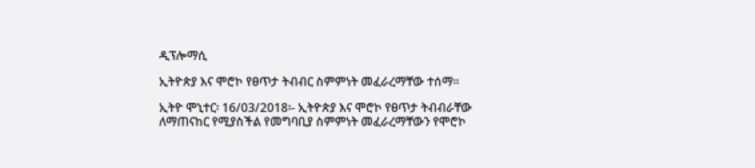ዲፕሎማሲ

ኢትዮጵያ እና ሞሮኮ የፀጥታ ትብብር ስምምነት መፈራረማቸው ተሰማ፡፡

ኢትዮ ሞኒተር፡ 16/03/2018፡- ኢትዮጵያ እና ሞሮኮ የፀጥታ ትብብራቸው ለማጠናከር የሚያስችል የመግባቢያ ስምምነት መፈራረማቸውን የሞሮኮ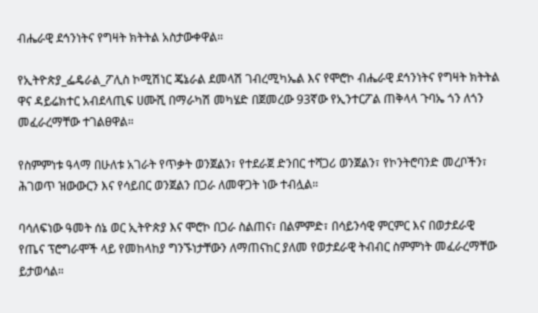ብሔራዊ ደኅንነትና የግዛት ክትትል አስታውቀዋል።

የኢትዮጵያ_ፌዴራል_ፖሊስ ኮሚሽነር ጄኔራል ደመላሽ ገብረሚካኤል እና የሞሮኮ ብሔራዊ ደኅንነትና የግዛት ክትትል ዋና ዳይሬክተር አብደላጢፍ ሀሙሺ በማራካሽ መካሄድ በጀመረው 93ኛው የኢንተርፖል ጠቅላላ ጉባኤ ጎን ለጎን መፈራረማቸው ተገልፀዋል።

የስምምነቱ ዓላማ በሁለቱ አገራት የጥቃት ወንጀልን፣ የተደራጀ ድንበር ተሻጋሪ ወንጀልን፣ የኮንትሮባንድ መረቦችን፣ ሕገወጥ ዝውውርን እና የሳይበር ወንጀልን በጋራ ለመዋጋት ነው ተብሏል።

ባሳለፍነው ዓመት ሰኔ ወር ኢትዮጵያ እና ሞሮኮ በጋራ ስልጠና፣ በልምምድ፣ በሳይንሳዊ ምርምር እና በወታደራዊ የጤና ፕሮግራሞች ላይ የመከላከያ ግንኙነታቸውን ለማጠናከር ያለመ የወታደራዊ ትብብር ስምምነት መፈራረማቸው ይታወሳል።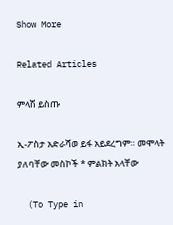Show More

Related Articles

ምላሽ ይስጡ

ኢ-ፖስታ አድራሻወ ይፋ አይደረግም። መሞላት ያለባቸው መስኮች * ምልክት አላቸው

  (To Type in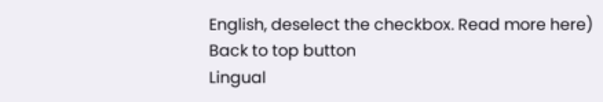English, deselect the checkbox. Read more here)
Back to top button
Lingual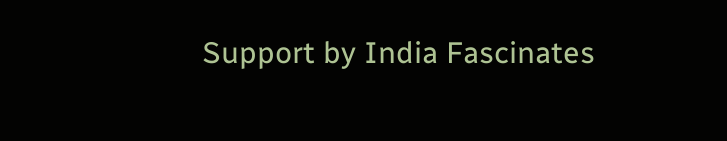Support by India Fascinates